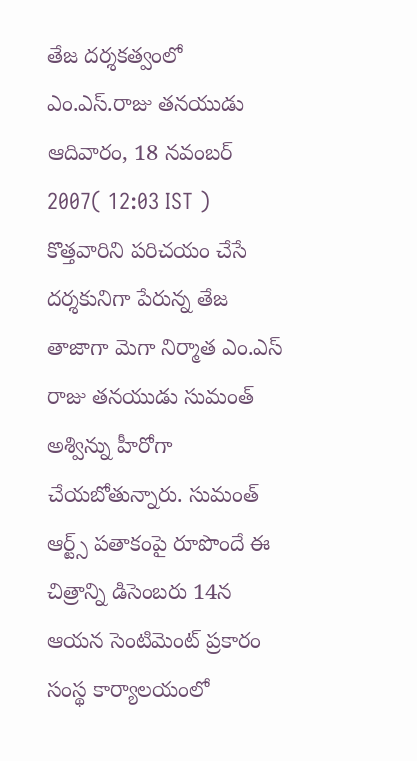తేజ దర్శకత్వంలో ఎం.ఎస్.రాజు తనయుడు
ఆదివారం, 18 నవంబర్ 2007( 12:03 IST )
కొత్తవారిని పరిచయం చేసే దర్శకునిగా పేరున్న తేజ తాజాగా మెగా నిర్మాత ఎం.ఎస్ రాజు తనయుడు సుమంత్ అశ్విన్ను హీరోగా చేయబోతున్నారు. సుమంత్ ఆర్ట్స్ పతాకంపై రూపొందే ఈ చిత్రాన్ని డిసెంబరు 14న ఆయన సెంటిమెంట్ ప్రకారం సంస్థ కార్యాలయంలో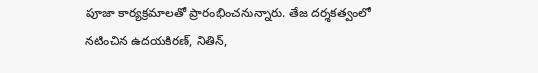పూజా కార్యక్రమాలతో ప్రారంభించనున్నారు. తేజ దర్శకత్వంలో నటించిన ఉదయకిరణ్, నితిన్,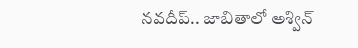నవదీప్.. జాబితాలో అశ్విన్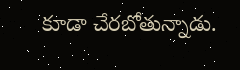కూడా చేరబోతున్నాడు.